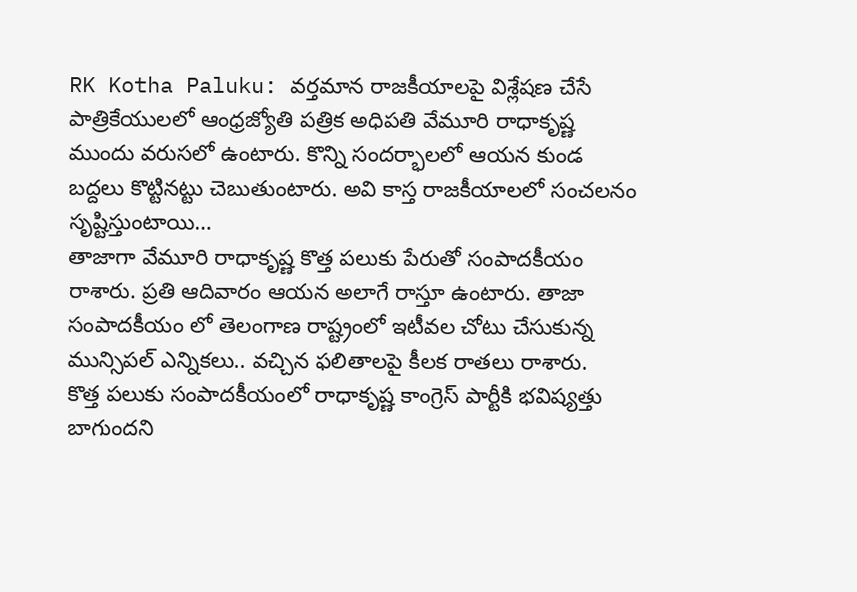RK Kotha Paluku: వర్తమాన రాజకీయాలపై విశ్లేషణ చేసే పాత్రికేయులలో ఆంధ్రజ్యోతి పత్రిక అధిపతి వేమూరి రాధాకృష్ణ ముందు వరుసలో ఉంటారు. కొన్ని సందర్భాలలో ఆయన కుండ బద్దలు కొట్టినట్టు చెబుతుంటారు. అవి కాస్త రాజకీయాలలో సంచలనం సృష్టిస్తుంటాయి…
తాజాగా వేమూరి రాధాకృష్ణ కొత్త పలుకు పేరుతో సంపాదకీయం రాశారు. ప్రతి ఆదివారం ఆయన అలాగే రాస్తూ ఉంటారు. తాజా సంపాదకీయం లో తెలంగాణ రాష్ట్రంలో ఇటీవల చోటు చేసుకున్న మున్సిపల్ ఎన్నికలు.. వచ్చిన ఫలితాలపై కీలక రాతలు రాశారు.
కొత్త పలుకు సంపాదకీయంలో రాధాకృష్ణ కాంగ్రెస్ పార్టీకి భవిష్యత్తు బాగుందని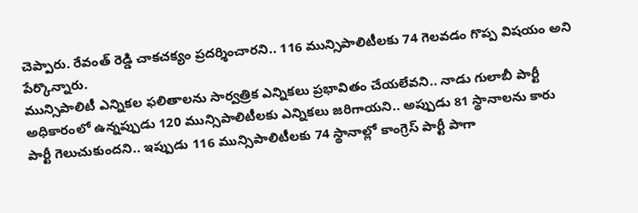చెప్పారు. రేవంత్ రెడ్డి చాకచక్యం ప్రదర్శించారని.. 116 మున్సిపాలిటీలకు 74 గెలవడం గొప్ప విషయం అని పేర్కొన్నారు.
మున్సిపాలిటీ ఎన్నికల ఫలితాలను సార్వత్రిక ఎన్నికలు ప్రభావితం చేయలేవని.. నాడు గులాబీ పార్టీ అధికారంలో ఉన్నప్పుడు 120 మున్సిపాలిటీలకు ఎన్నికలు జరిగాయని.. అప్పుడు 81 స్థానాలను కారు పార్టీ గెలుచుకుందని.. ఇప్పుడు 116 మున్సిపాలిటీలకు 74 స్థానాల్లో కాంగ్రెస్ పార్టీ పాగా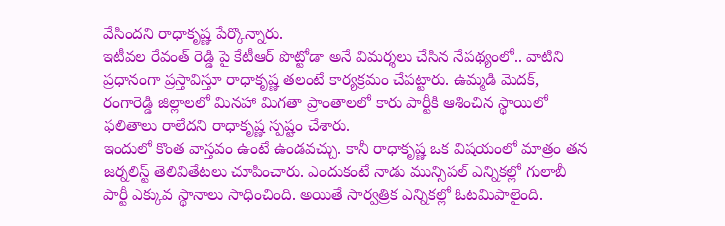వేసిందని రాధాకృష్ణ పేర్కొన్నారు.
ఇటీవల రేవంత్ రెడ్డి పై కేటీఆర్ పొట్టోడా అనే విమర్శలు చేసిన నేపథ్యంలో.. వాటిని ప్రధానంగా ప్రస్తావిస్తూ రాధాకృష్ణ తలంటే కార్యక్రమం చేపట్టారు. ఉమ్మడి మెదక్, రంగారెడ్డి జిల్లాలలో మినహా మిగతా ప్రాంతాలలో కారు పార్టీకి ఆశించిన స్థాయిలో ఫలితాలు రాలేదని రాధాకృష్ణ స్పష్టం చేశారు.
ఇందులో కొంత వాస్తవం ఉంటే ఉండవచ్చు. కానీ రాధాకృష్ణ ఒక విషయంలో మాత్రం తన జర్నలిస్ట్ తెలివితేటలు చూపించారు. ఎందుకంటే నాడు మున్సిపల్ ఎన్నికల్లో గులాబీ పార్టీ ఎక్కువ స్థానాలు సాధించింది. అయితే సార్వత్రిక ఎన్నికల్లో ఓటమిపాలైంది.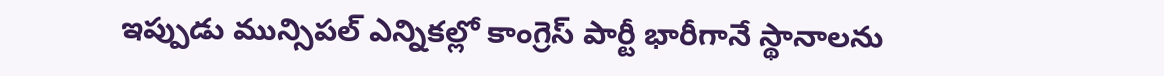ఇప్పుడు మున్సిపల్ ఎన్నికల్లో కాంగ్రెస్ పార్టీ భారీగానే స్థానాలను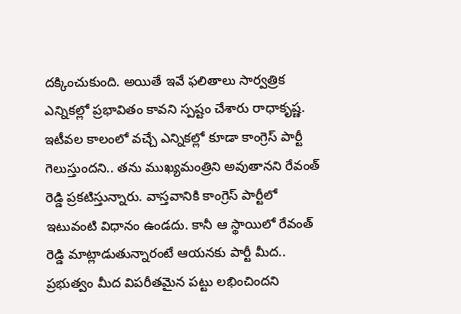దక్కించుకుంది. అయితే ఇవే ఫలితాలు సార్వత్రిక ఎన్నికల్లో ప్రభావితం కావని స్పష్టం చేశారు రాధాకృష్ణ.
ఇటీవల కాలంలో వచ్చే ఎన్నికల్లో కూడా కాంగ్రెస్ పార్టీ గెలుస్తుందని.. తను ముఖ్యమంత్రిని అవుతానని రేవంత్ రెడ్డి ప్రకటిస్తున్నారు. వాస్తవానికి కాంగ్రెస్ పార్టీలో ఇటువంటి విధానం ఉండదు. కానీ ఆ స్థాయిలో రేవంత్ రెడ్డి మాట్లాడుతున్నారంటే ఆయనకు పార్టీ మీద.. ప్రభుత్వం మీద విపరీతమైన పట్టు లభించిందని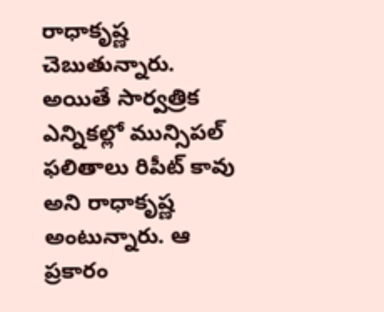రాధాకృష్ణ చెబుతున్నారు. అయితే సార్వత్రిక ఎన్నికల్లో మున్సిపల్ ఫలితాలు రిపీట్ కావు అని రాధాకృష్ణ అంటున్నారు. ఆ ప్రకారం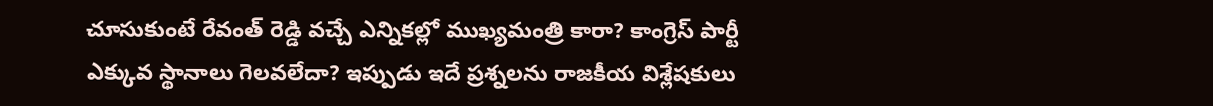చూసుకుంటే రేవంత్ రెడ్డి వచ్చే ఎన్నికల్లో ముఖ్యమంత్రి కారా? కాంగ్రెస్ పార్టీ ఎక్కువ స్థానాలు గెలవలేదా? ఇప్పుడు ఇదే ప్రశ్నలను రాజకీయ విశ్లేషకులు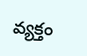వ్యక్తం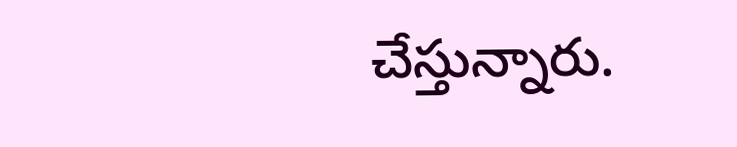చేస్తున్నారు.